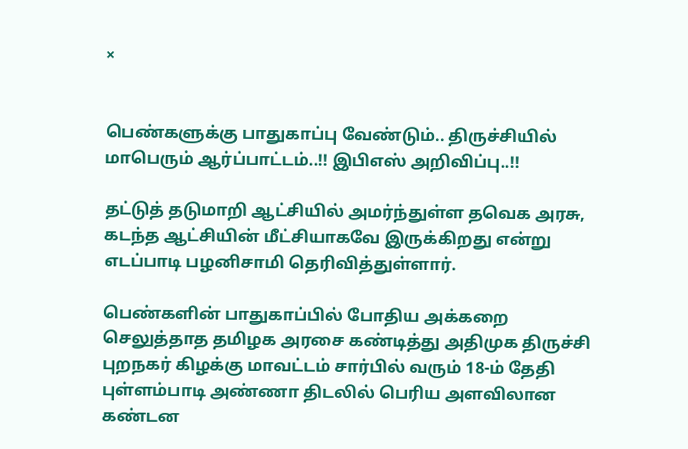×


பெண்களுக்கு பாதுகாப்பு வேண்டும்.. திருச்சியில் மாபெரும் ஆர்ப்பாட்டம்..!! இபிஎஸ் அறிவிப்பு..!!

தட்டுத் தடுமாறி ஆட்சியில் அமர்ந்துள்ள தவெக அரசு, கடந்த ஆட்சியின் மீட்சியாகவே இருக்கிறது என்று எடப்பாடி பழனிசாமி தெரிவித்துள்ளார்.

பெண்களின் பாதுகாப்பில் போதிய அக்கறை செலுத்தாத தமிழக அரசை கண்டித்து அதிமுக திருச்சி புறநகர் கிழக்கு மாவட்டம் சார்பில் வரும் 18-ம் தேதி புள்ளம்பாடி அண்ணா திடலில் பெரிய அளவிலான கண்டன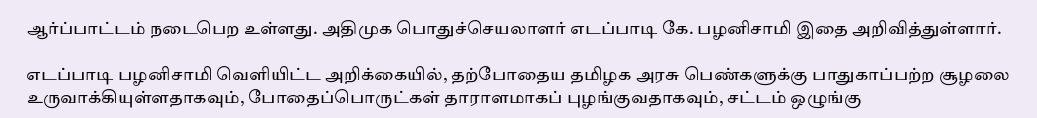ஆர்ப்பாட்டம் நடைபெற உள்ளது. அதிமுக பொதுச்செயலாளர் எடப்பாடி கே. பழனிசாமி இதை அறிவித்துள்ளார்.

எடப்பாடி பழனிசாமி வெளியிட்ட அறிக்கையில், தற்போதைய தமிழக அரசு பெண்களுக்கு பாதுகாப்பற்ற சூழலை உருவாக்கியுள்ளதாகவும், போதைப்பொருட்கள் தாராளமாகப் புழங்குவதாகவும், சட்டம் ஒழுங்கு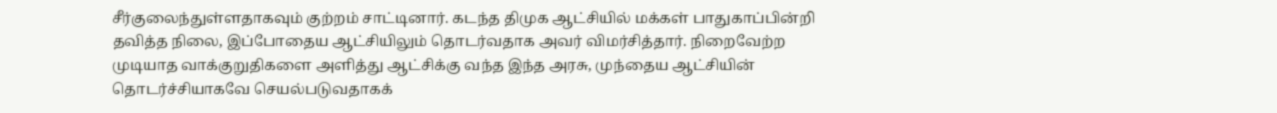சீர்குலைந்துள்ளதாகவும் குற்றம் சாட்டினார். கடந்த திமுக ஆட்சியில் மக்கள் பாதுகாப்பின்றி தவித்த நிலை, இப்போதைய ஆட்சியிலும் தொடர்வதாக அவர் விமர்சித்தார். நிறைவேற்ற முடியாத வாக்குறுதிகளை அளித்து ஆட்சிக்கு வந்த இந்த அரசு, முந்தைய ஆட்சியின் தொடர்ச்சியாகவே செயல்படுவதாகக்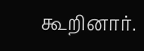கூறினார்.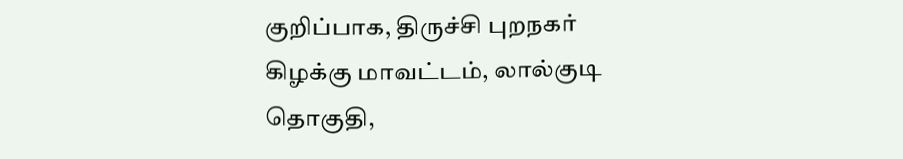குறிப்பாக, திருச்சி புறநகர் கிழக்கு மாவட்டம், லால்குடி தொகுதி,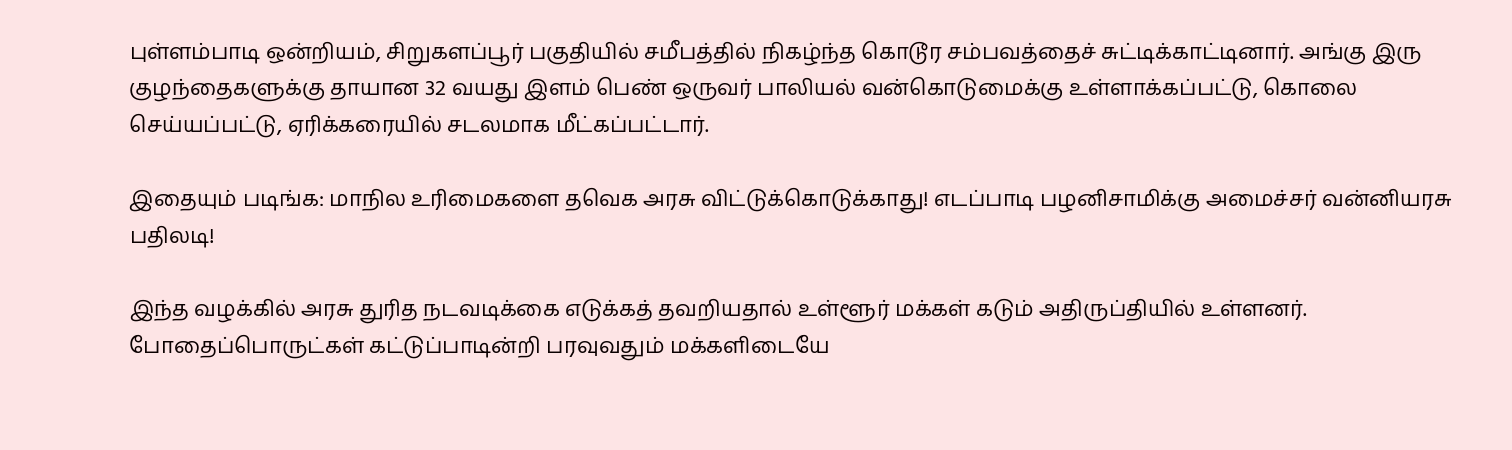புள்ளம்பாடி ஒன்றியம், சிறுகளப்பூர் பகுதியில் சமீபத்தில் நிகழ்ந்த கொடூர சம்பவத்தைச் சுட்டிக்காட்டினார். அங்கு இரு குழந்தைகளுக்கு தாயான 32 வயது இளம் பெண் ஒருவர் பாலியல் வன்கொடுமைக்கு உள்ளாக்கப்பட்டு, கொலை செய்யப்பட்டு, ஏரிக்கரையில் சடலமாக மீட்கப்பட்டார்.

இதையும் படிங்க: மாநில உரிமைகளை தவெக அரசு விட்டுக்கொடுக்காது! எடப்பாடி பழனிசாமிக்கு அமைச்சர் வன்னியரசு பதிலடி!

இந்த வழக்கில் அரசு துரித நடவடிக்கை எடுக்கத் தவறியதால் உள்ளூர் மக்கள் கடும் அதிருப்தியில் உள்ளனர். போதைப்பொருட்கள் கட்டுப்பாடின்றி பரவுவதும் மக்களிடையே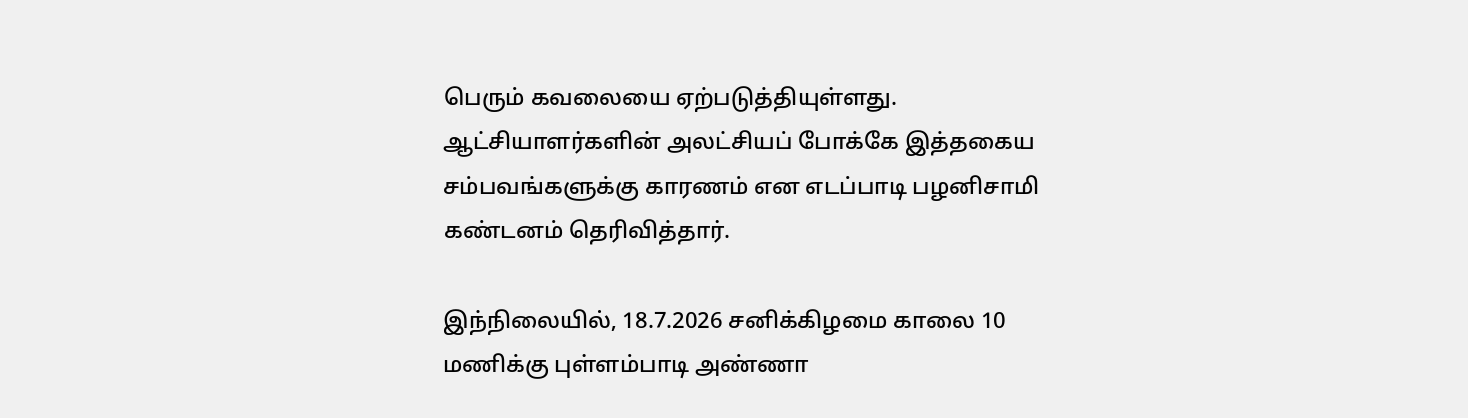பெரும் கவலையை ஏற்படுத்தியுள்ளது. ஆட்சியாளர்களின் அலட்சியப் போக்கே இத்தகைய சம்பவங்களுக்கு காரணம் என எடப்பாடி பழனிசாமி கண்டனம் தெரிவித்தார்.

இந்நிலையில், 18.7.2026 சனிக்கிழமை காலை 10 மணிக்கு புள்ளம்பாடி அண்ணா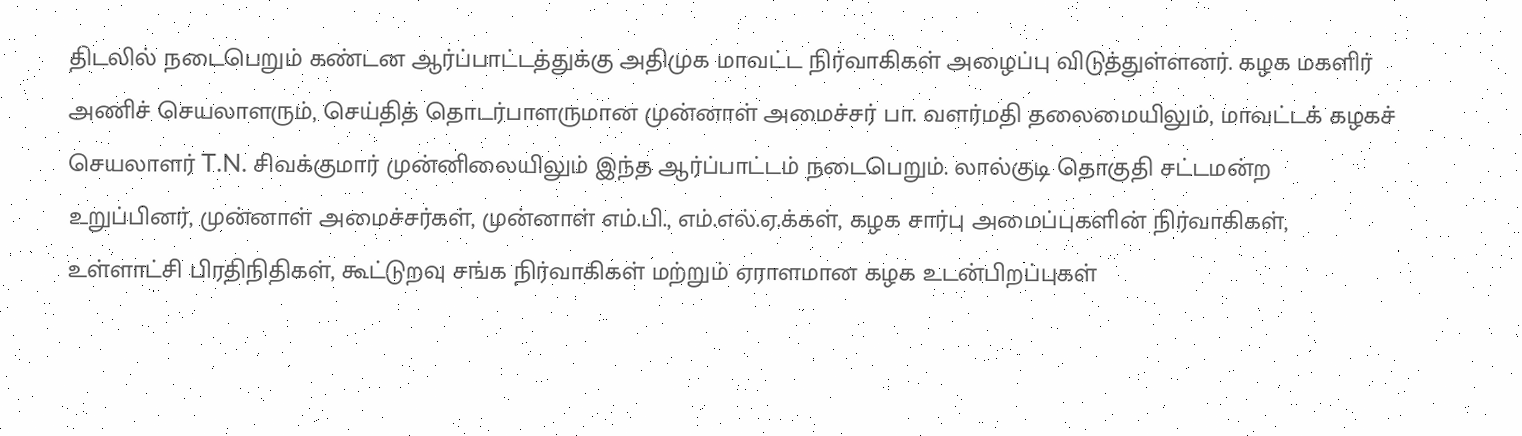திடலில் நடைபெறும் கண்டன ஆர்ப்பாட்டத்துக்கு அதிமுக மாவட்ட நிர்வாகிகள் அழைப்பு விடுத்துள்ளனர். கழக மகளிர் அணிச் செயலாளரும், செய்தித் தொடர்பாளருமான முன்னாள் அமைச்சர் பா. வளர்மதி தலைமையிலும், மாவட்டக் கழகச் செயலாளர் T.N. சிவக்குமார் முன்னிலையிலும் இந்த ஆர்ப்பாட்டம் நடைபெறும். லால்குடி தொகுதி சட்டமன்ற உறுப்பினர், முன்னாள் அமைச்சர்கள், முன்னாள் எம்.பி., எம்.எல்.ஏ.க்கள், கழக சார்பு அமைப்புகளின் நிர்வாகிகள், உள்ளாட்சி பிரதிநிதிகள், கூட்டுறவு சங்க நிர்வாகிகள் மற்றும் ஏராளமான கழக உடன்பிறப்புகள்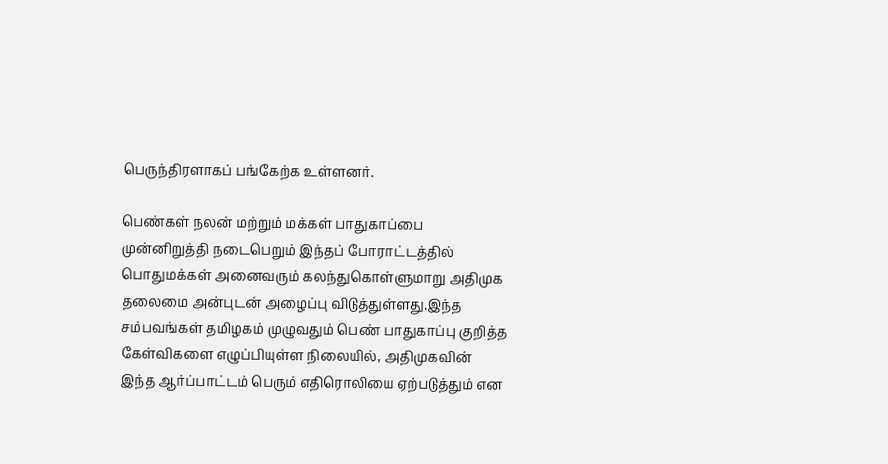பெருந்திரளாகப் பங்கேற்க உள்ளனர்.

பெண்கள் நலன் மற்றும் மக்கள் பாதுகாப்பை முன்னிறுத்தி நடைபெறும் இந்தப் போராட்டத்தில் பொதுமக்கள் அனைவரும் கலந்துகொள்ளுமாறு அதிமுக தலைமை அன்புடன் அழைப்பு விடுத்துள்ளது.இந்த சம்பவங்கள் தமிழகம் முழுவதும் பெண் பாதுகாப்பு குறித்த கேள்விகளை எழுப்பியுள்ள நிலையில், அதிமுகவின் இந்த ஆர்ப்பாட்டம் பெரும் எதிரொலியை ஏற்படுத்தும் என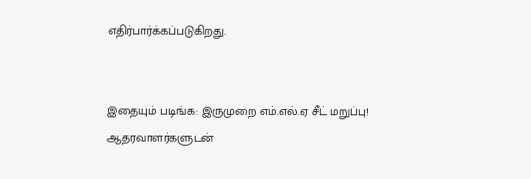எதிர்பார்க்கப்படுகிறது.


இதையும் படிங்க: இருமுறை எம்.எல்.ஏ சீட் மறுப்பு! ஆதரவாளர்களுடன்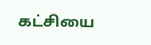கட்சியை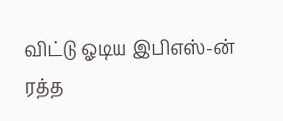விட்டு ஓடிய இபிஎஸ்-ன் ரத்த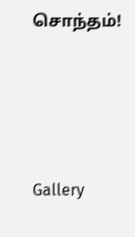சொந்தம்!




Gallery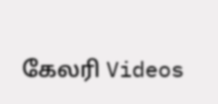கேலரி Videos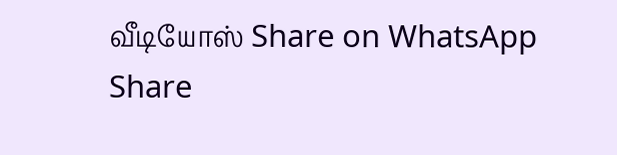வீடியோஸ் Share on WhatsApp Share